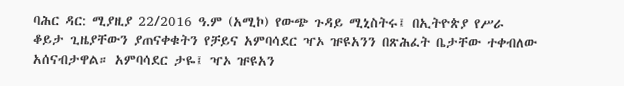ባሕር ዳር: ሚያዚያ 22/2016 ዓ.ም (አሚኮ) የውጭ ጉዳይ ሚኒስትሩ፤ በኢትዮጵያ የሥራ ቆይታ ጊዜያቸውን ያጠናቀቁትን የቻይና አምባሳደር ዣኦ ዡዩአንን በጽሕፈት ቤታቸው ተቀብለው አሰናብታዋል። አምባሳደር ታዬ፤ ዣኦ ዡዩአን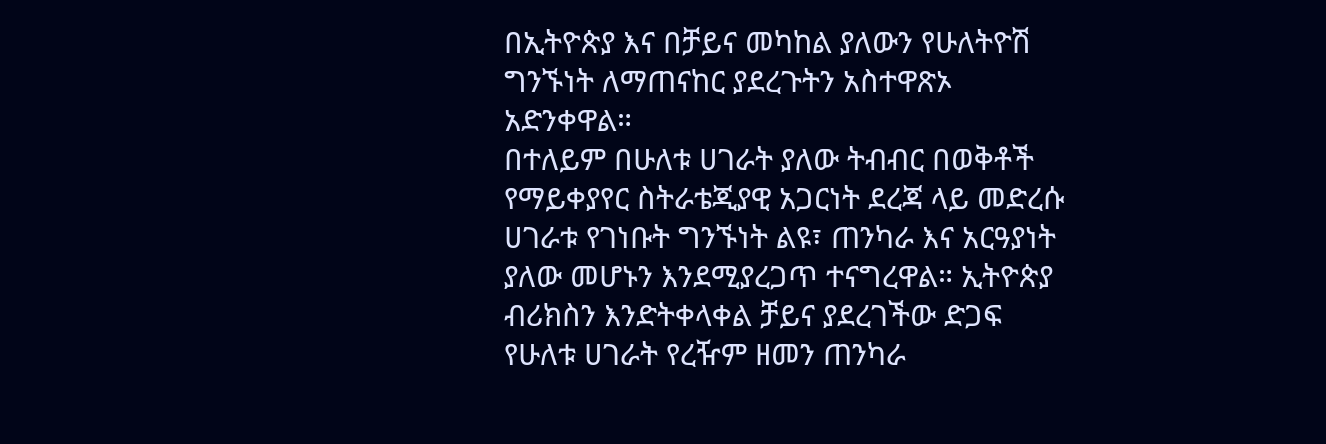በኢትዮጵያ እና በቻይና መካከል ያለውን የሁለትዮሽ ግንኙነት ለማጠናከር ያደረጉትን አስተዋጽኦ አድንቀዋል።
በተለይም በሁለቱ ሀገራት ያለው ትብብር በወቅቶች የማይቀያየር ስትራቴጂያዊ አጋርነት ደረጃ ላይ መድረሱ ሀገራቱ የገነቡት ግንኙነት ልዩ፣ ጠንካራ እና አርዓያነት ያለው መሆኑን እንደሚያረጋጥ ተናግረዋል። ኢትዮጵያ ብሪክስን እንድትቀላቀል ቻይና ያደረገችው ድጋፍ የሁለቱ ሀገራት የረዥም ዘመን ጠንካራ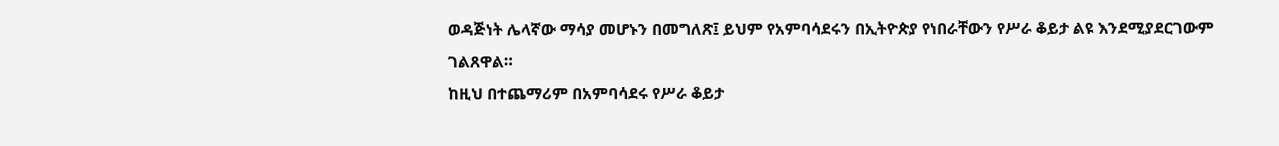ወዳጅነት ሌላኛው ማሳያ መሆኑን በመግለጽ፤ ይህም የአምባሳደሩን በኢትዮጵያ የነበራቸውን የሥራ ቆይታ ልዩ እንደሚያደርገውም ገልጸዋል።
ከዚህ በተጨማሪም በአምባሳደሩ የሥራ ቆይታ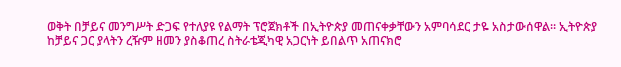ወቅት በቻይና መንግሥት ድጋፍ የተለያዩ የልማት ፕሮጀክቶች በኢትዮጵያ መጠናቀቃቸውን አምባሳደር ታዬ አስታውሰዋል። ኢትዮጵያ ከቻይና ጋር ያላትን ረዥም ዘመን ያስቆጠረ ስትራቴጂካዊ አጋርነት ይበልጥ አጠናክሮ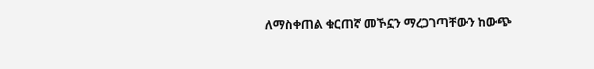ለማስቀጠል ቁርጠኛ መኾኗን ማረጋገጣቸውን ከውጭ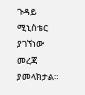ጉዳይ ሚኒስቴር ያገኘነው መረጃ ያመላክታል።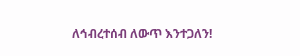ለኅብረተሰብ ለውጥ እንተጋለን!